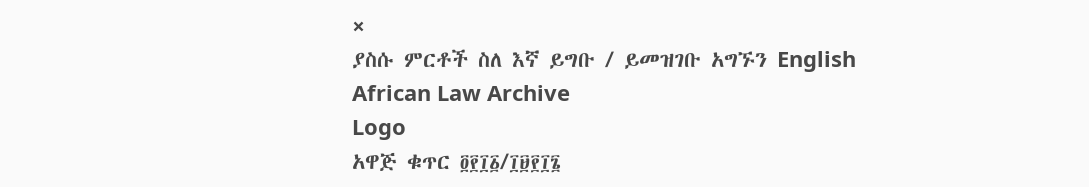×
ያስሱ ምርቶች ስለ እኛ ይግቡ / ይመዝገቡ አግኙን English
African Law Archive
Logo
አዋጅ ቁጥር ፬፻፲፩/፲፱፻፲፮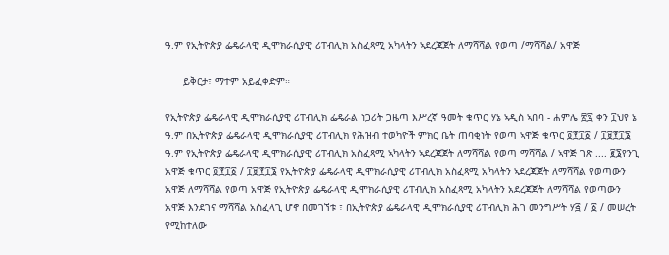ዓ.ም የኢትዮጵያ ፌዴራላዊ ዲሞክራሲያዊ ሪፐብሊክ አስፈጻሚ አካላትን ኣደረጃጀት ለማሻሻል የወጣ /ማሻሻል/ አዋጅ

      ይቅርታ፣ ማተም አይፈቀድም።

የኢትዮጵያ ፌዴራላዊ ዲሞክራሲያዊ ሪፐብሊክ ፌዴራል ነጋሪት ጋዜጣ እሥረኛ ዓመት ቁጥር ሃኔ ኣዲስ ኣበባ - ሐምሌ ፳፯ ቀን ፲ህየ ኔ ዓ.ም በኢትዮጵያ ፌዴራላዊ ዲሞክራሲያዊ ሪፐብሊክ የሕዝብ ተወካዮች ምክር ቤት ጠባቂነት የወጣ ኣዋጅ ቁጥር ፬፻፲፩ / ፲፱፻፲፮ ዓ.ም የኢትዮጵያ ፌዴራላዊ ዲሞክራሲያዊ ሪፐብሊክ አስፈጻሚ ኣካላትን ኣደረጃጀት ለማሻሻል የወጣ ማሻሻል / ኣዋጅ ገጽ .... ፪፮የንጊ አዋጅ ቁጥር ፬፻፲፩ / ፲፱፻፲፮ የኢትዮጵያ ፌዴራላዊ ዲሞክራሲያዊ ሪፐብሊክ አስፈጻሚ አካላትን ኣደረጃጀት ለማሻሻል የወጣውን አዋጅ ለማሻሻል የወጣ አዋጅ የኢትዮጵያ ፌዴራላዊ ዲሞክራሲያዊ ሪፐብሊክ አስፈጻሚ አካላትን አደረጃጀት ለማሻሻል የወጣውን አዋጅ እንደገና ማሻሻል አስፈላጊ ሆኖ በመገኘቱ ፣ በኢትዮጵያ ፌዴራላዊ ዲሞክራሲያዊ ሪፐብሊክ ሕገ መንግሥት ሃ፭ / ፩ / መሠረት የሚከተለው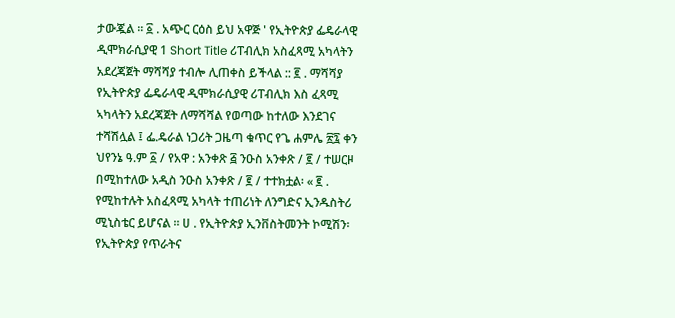ታውጇል ፡፡ ፩ . አጭር ርዕስ ይህ አዋጅ ' የኢትዮጵያ ፌዴራላዊ ዲሞክራሲያዊ 1 Short Title ሪፐብሊክ አስፈጻሚ አካላትን አደረጃጀት ማሻሻያ ተብሎ ሊጠቀስ ይችላል :: ፪ . ማሻሻያ የኢትዮጵያ ፌዴራላዊ ዲሞክራሲያዊ ሪፐብሊክ እስ ፈጻሚ ኣካላትን አደረጃጀት ለማሻሻል የወጣው ከተለው እንደገና ተሻሽሏል ፤ ፌ.ዴራል ነጋሪት ጋዜጣ ቁጥር የጌ ሐምሌ ፳፯ ቀን ህየንኔ ዓ.ም ፩ / የአዋ : አንቀጽ ፭ ንዑስ አንቀጽ / ፪ / ተሠርዞ በሚከተለው አዲስ ንዑስ አንቀጽ / ፪ / ተተክቷል፡ « ፪ . የሚከተሉት አስፈጻሚ አካላት ተጠሪነት ለንግድና ኢንዱስትሪ ሚኒስቴር ይሆናል ፡፡ ሀ . የኢትዮጵያ ኢንቨስትመንት ኮሚሽን፡ የኢትዮጵያ የጥራትና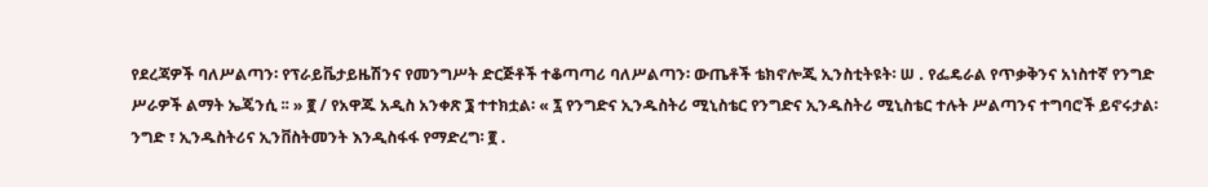የደረጃዎች ባለሥልጣን፡ የፕራይቬታይዜሽንና የመንግሥት ድርጅቶች ተቆጣጣሪ ባለሥልጣን፡ ውጤቶች ቴክኖሎጂ ኢንስቲትዩት፡ ሠ . የፌዴራል የጥቃቅንና አነስተኛ የንግድ ሥራዎች ልማት ኤጄንሲ ፡፡ » ፪ / የአዋጁ አዲስ አንቀጽ ፮ ተተክቷል፡ « ፯ የንግድና ኢንዱስትሪ ሚኒስቴር የንግድና ኢንዱስትሪ ሚኒስቴር ተሉት ሥልጣንና ተግባሮች ይኖሩታል፡ ንግድ ፣ ኢንዱስትሪና ኢንቨስትመንት እንዲስፋፋ የማድረግ፡ ፪ .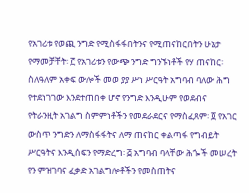የአገሪቱ የወጪ ንግድ የሚስፋፋበትንና የሚጠናከርበትን ሁኔታ የማመቻቸት፡ ፫ የአገሪቱን የውጭ ንግድ ግንኙነቶች የሃ ጠናከር፡ ስለዓለም አቀፍ ውሎች መወ ያያ ሥነ ሥርዓት አግባብ ባለው ሕግ የተደነገገው እንደተጠበቀ ሆኖ የንግድ እንዲሁም የወደብና የትራንዚት አገልግ ስምምነቶችን የመደራደርና የማስፈጸም፡ ፬ የአገር ውስጥ ንግድን ለማስፋፋትና ለማ ጠናከር ቀልጣፋ የግብይት ሥርዓትና እንዲሰፍን የማድረግ፡ ፭ አግባብ ባላቸው ሕጐች መሠረት የን ምዝገባና ፈቃድ አገልግሎቶችን የመስጠትና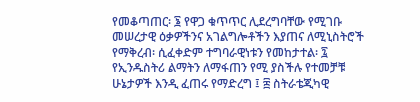የመቆጣጠር፡ ፮ የዋጋ ቁጥጥር ሊደረግባቸው የሚገቡ መሠረታዊ ዕቃዎችንና አገልግሎቶችን እያጠና ለሚኒስትሮች የማቅረብ፡ ሲፈቀድም ተግባራዊነቱን የመከታተል፡ ፯ የኢንዱስትሪ ልማትን ለማፋጠን የሚ ያስችሉ የተመቻቹ ሁኔታዎች እንዲ ፈጠሩ የማድረግ ፤ ፰ ስትራቴጂካዊ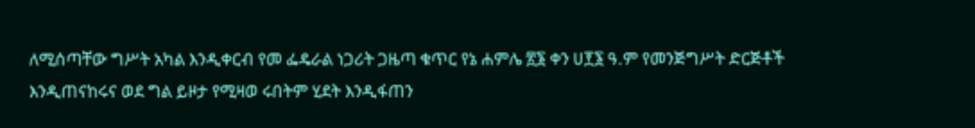ለሚሰጣቸው ግሥት አካል እንዲቀርብ የመ ፌዴራል ነጋሪት ጋዜጣ ቁጥር የኔ ሐምሌ ፳፮ ቀን ሀ፻፮ ዓ.ም የመንጅግሥት ድርጅቶች እንዲጠናከሩና ወደ ግል ይዞታ የሚዛወ ሩበትም ሂደት እንዲፋጠን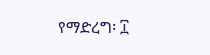የማድረግ፡ ፲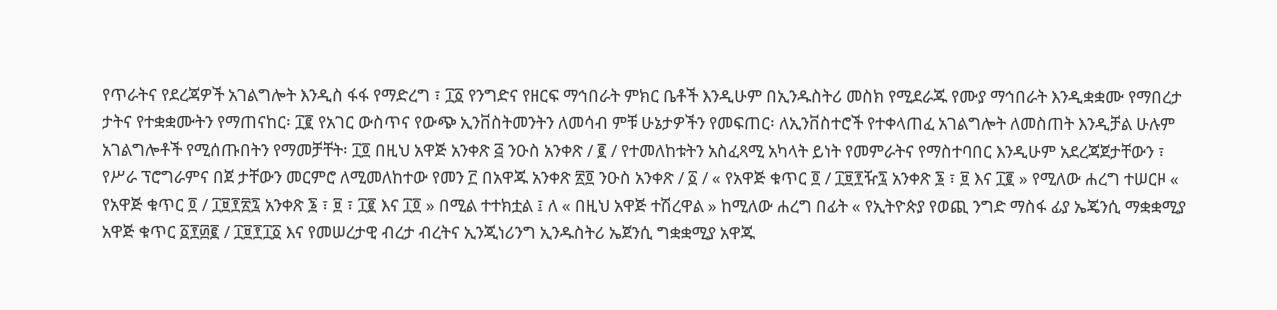የጥራትና የደረጃዎች አገልግሎት እንዲስ ፋፋ የማድረግ ፣ ፲፩ የንግድና የዘርፍ ማኅበራት ምክር ቤቶች እንዲሁም በኢንዱስትሪ መስክ የሚደራጁ የሙያ ማኅበራት እንዲቋቋሙ የማበረታ ታትና የተቋቋሙትን የማጠናከር፡ ፲፪ የአገር ውስጥና የውጭ ኢንቨስትመንትን ለመሳብ ምቹ ሁኔታዎችን የመፍጠር፡ ለኢንቨስተሮች የተቀላጠፈ አገልግሎት ለመስጠት እንዲቻል ሁሉም አገልግሎቶች የሚሰጡበትን የማመቻቸት፡ ፲፬ በዚህ አዋጅ አንቀጽ ፭ ንዑስ አንቀጽ / ፪ / የተመለከቱትን አስፈጻሚ አካላት ይነት የመምራትና የማስተባበር እንዲሁም አደረጃጀታቸውን ፣ የሥራ ፕሮግራምና በጀ ታቸውን መርምሮ ለሚመለከተው የመን ፫ በአዋጁ አንቀጽ ፳፬ ንዑስ አንቀጽ / ፩ / « የአዋጅ ቁጥር ፬ / ፲፱፻ዥ፯ አንቀጽ ፮ ፣ ፱ እና ፲፪ » የሚለው ሐረግ ተሠርዞ « የአዋጅ ቁጥር ፬ / ፲፱፻፳፯ አንቀጽ ፮ ፣ ፱ ፣ ፲፪ እና ፲፬ » በሚል ተተክቷል ፤ ለ « በዚህ አዋጅ ተሽረዋል » ከሚለው ሐረግ በፊት « የኢትዮጵያ የወጪ ንግድ ማስፋ ፊያ ኤጄንሲ ማቋቋሚያ አዋጅ ቁጥር ፩፻፴፪ / ፲፱፻፲፩ እና የመሠረታዊ ብረታ ብረትና ኢንጂነሪንግ ኢንዱስትሪ ኤጀንሲ ግቋቋሚያ አዋጁ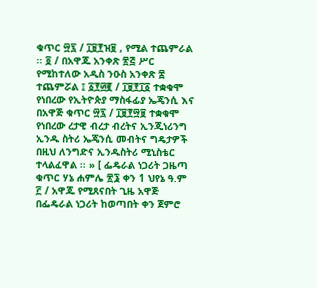ቁጥር ፵፯ / ፲፱፻ዝ፱ , የሚል ተጨምራል ፡፡ ፬ / በአዋጁ አንቀጽ ፳፭ ሥር የሚከተለው አዲስ ንዑስ አንቀጽ ፰ ተጨምሯል ፤ ፩፻፴፪ / ፲፱፻፲፩ ተቋቁሞ የነበረው የኢትዮጵያ ማስፋፊያ ኤጄንሲ እና በአዋጅ ቁጥር ፵፯ / ፲፱፻፵፱ ተቋቁሞ የነበረው ረታዊ ብረታ ብረትና ኢንጂነሪንግ ኢንዱ ስትሪ ኤጄንሲ መብትና ግዴታዎች በዚህ ለንግድና ኢንዱስትሪ ሚኒስቴር ተላልፈዋል ፡፡ » [ ፌዴራል ነጋሪት ጋዜጣ ቁጥር ሃኔ ሐምሌ ፳፮ ቀን 1 ህየኔ ዓ.ም ፫ / አዋጁ የሚጸናበት ጊዜ አዋጅ በፌዴራል ነጋሪት ከወጣበት ቀን ጀምሮ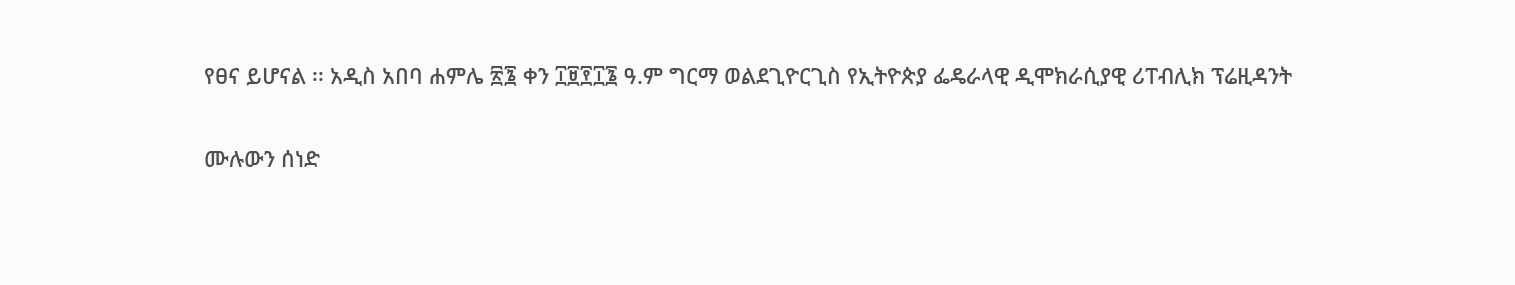የፀና ይሆናል ፡፡ አዲስ አበባ ሐምሌ ፳፮ ቀን ፲፱፻፲፮ ዓ.ም ግርማ ወልደጊዮርጊስ የኢትዮጵያ ፌዴራላዊ ዲሞክራሲያዊ ሪፐብሊክ ፕሬዚዳንት

ሙሉውን ሰነድ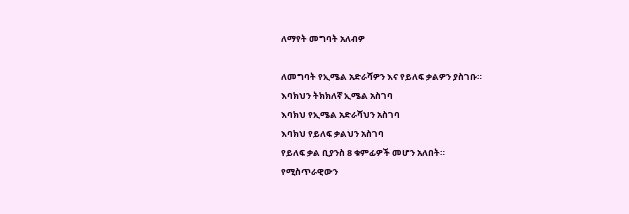ለማየት መግባት አለብዎ

ለመግባት የኢሜል አድራሻዎን እና የይለፍ ቃልዎን ያስገቡ።
እባክህን ትክክለኛ ኢሜል አስገባ
እባክህ የኢሜል አድራሻህን አስገባ
እባክህ የይለፍ ቃልህን አስገባ
የይለፍ ቃል ቢያንስ 8 ቁምፊዎች መሆን አለበት።
የሚስጥራዊውን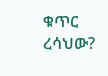ቁጥር ረሳህው?